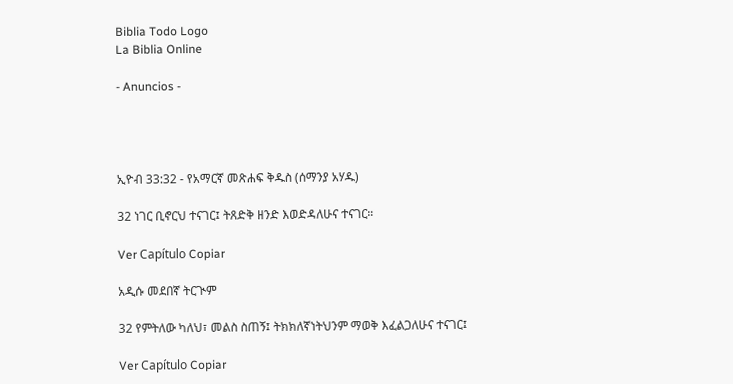Biblia Todo Logo
La Biblia Online

- Anuncios -




ኢዮብ 33:32 - የአማርኛ መጽሐፍ ቅዱስ (ሰማንያ አሃዱ)

32 ነገር ቢኖርህ ተናገር፤ ትጸድቅ ዘንድ እወድዳለሁና ተናገር።

Ver Capítulo Copiar

አዲሱ መደበኛ ትርጒም

32 የምትለው ካለህ፣ መልስ ስጠኝ፤ ትክክለኛነትህንም ማወቅ እፈልጋለሁና ተናገር፤

Ver Capítulo Copiar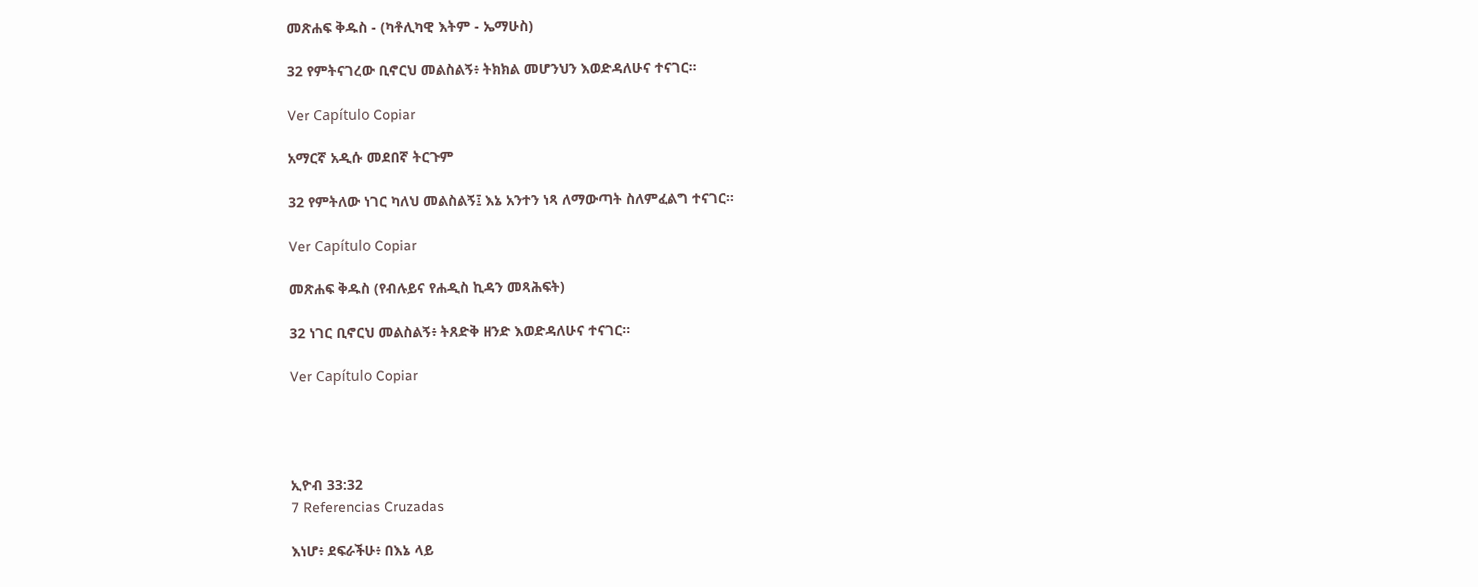መጽሐፍ ቅዱስ - (ካቶሊካዊ እትም - ኤማሁስ)

32 የምትናገረው ቢኖርህ መልስልኝ፥ ትክክል መሆንህን እወድዳለሁና ተናገር።

Ver Capítulo Copiar

አማርኛ አዲሱ መደበኛ ትርጉም

32 የምትለው ነገር ካለህ መልስልኝ፤ እኔ አንተን ነጻ ለማውጣት ስለምፈልግ ተናገር።

Ver Capítulo Copiar

መጽሐፍ ቅዱስ (የብሉይና የሐዲስ ኪዳን መጻሕፍት)

32 ነገር ቢኖርህ መልስልኝ፥ ትጸድቅ ዘንድ እወድዳለሁና ተናገር።

Ver Capítulo Copiar




ኢዮብ 33:32
7 Referencias Cruzadas

እነሆ፥ ደፍራችሁ፥ በእኔ ላይ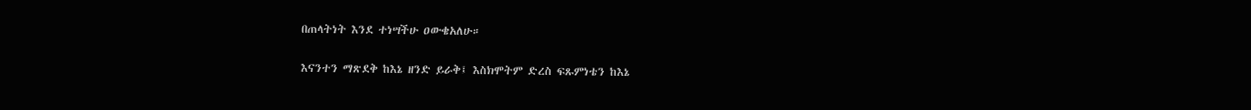በጠላትነት እንደ ተነሣችሁ ዐውቄአለሁ።


እናንተን ማጽደቅ ከእኔ ዘንድ ይራቅ፤ እስክሞትም ድረስ ፍጹምነቴን ከእኔ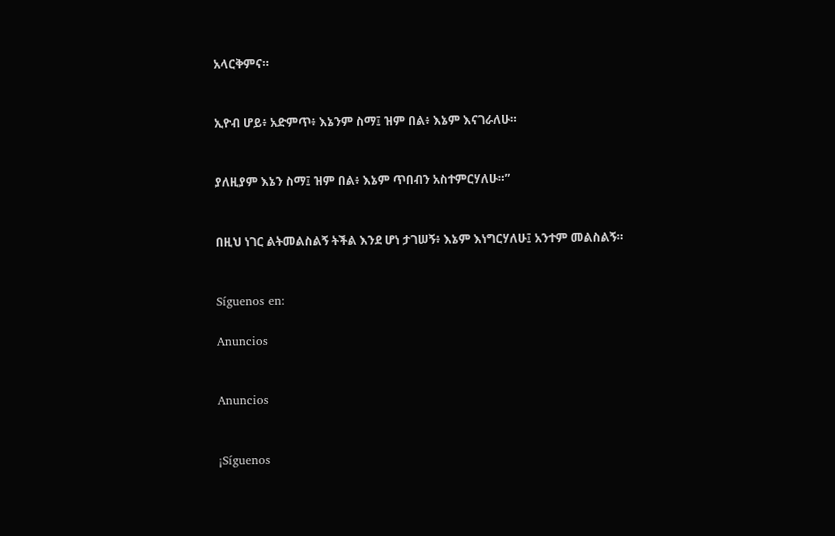አላርቅምና።


ኢዮብ ሆይ፥ አድምጥ፥ እኔንም ስማ፤ ዝም በል፥ እኔም እናገራለሁ።


ያለዚያም እኔን ስማ፤ ዝም በል፥ እኔም ጥበብን አስተምርሃለሁ።”


በዚህ ነገር ልትመልስልኝ ትችል እንደ ሆነ ታገሠኝ፥ እኔም እነግርሃለሁ፤ አንተም መልስልኝ።


Síguenos en:

Anuncios


Anuncios


¡Síguenos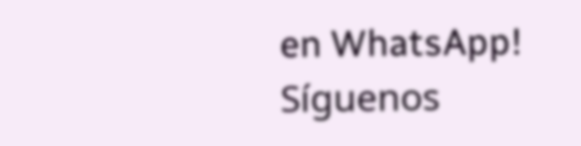en WhatsApp! Síguenos